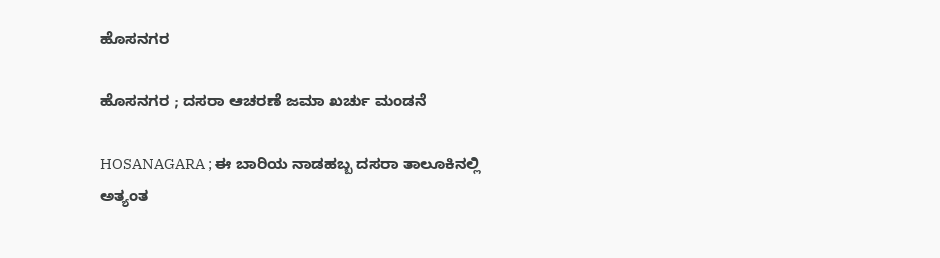ಹೊಸನಗರ

ಹೊಸನಗರ ; ದಸರಾ ಆಚರಣೆ ಜಮಾ ಖರ್ಚು ಮಂಡನೆ

HOSANAGARA ; ಈ ಬಾರಿಯ ನಾಡಹಬ್ಬ ದಸರಾ ತಾಲೂಕಿನಲ್ಲಿ ಅತ್ಯಂತ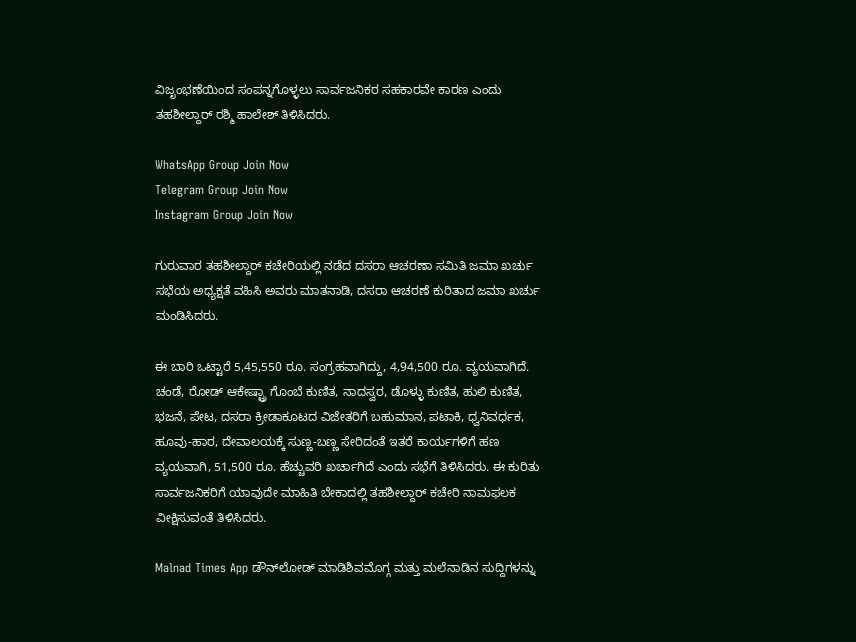ವಿಜೃಂಭಣೆಯಿಂದ ಸಂಪನ್ನಗೊಳ್ಳಲು ಸಾರ್ವಜನಿಕರ ಸಹಕಾರವೇ ಕಾರಣ ಎಂದು ತಹಶೀಲ್ದಾರ್ ರಶ್ಮಿ ಹಾಲೇಶ್ ತಿಳಿಸಿದರು.

WhatsApp Group Join Now
Telegram Group Join Now
Instagram Group Join Now

ಗುರುವಾರ ತಹಶೀಲ್ದಾರ್ ಕಚೇರಿಯಲ್ಲಿ ನಡೆದ ದಸರಾ ಆಚರಣಾ ಸಮಿತಿ ಜಮಾ ಖರ್ಚು ಸಭೆಯ ಅಧ್ಯಕ್ಷತೆ ವಹಿಸಿ ಅವರು ಮಾತನಾಡಿ, ದಸರಾ ಆಚರಣೆ ಕುರಿತಾದ ಜಮಾ ಖರ್ಚು ಮಂಡಿಸಿದರು.

ಈ ಬಾರಿ ಒಟ್ಟಾರೆ 5,45,550 ರೂ. ಸಂಗ್ರಹವಾಗಿದ್ದು, 4,94,500 ರೂ. ವ್ಯಯವಾಗಿದೆ. ಚಂಡೆ, ರೋಡ್ ಆಕೇಷ್ಟ್ರಾ ಗೊಂಬೆ ಕುಣಿತ, ನಾದಸ್ವರ, ಡೊಳ್ಳು ಕುಣಿತ, ಹುಲಿ ಕುಣಿತ, ಭಜನೆ, ಪೇಟ, ದಸರಾ ಕ್ರೀಡಾಕೂಟದ ವಿಜೇತರಿಗೆ ಬಹುಮಾನ, ಪಟಾಕಿ, ಧ್ವನಿವರ್ಧಕ, ಹೂವು-ಹಾರ, ದೇವಾಲಯಕ್ಕೆ ಸುಣ್ಣ-ಬಣ್ಣ ಸೇರಿದಂತೆ ಇತರೆ ಕಾರ್ಯಗಳಿಗೆ ಹಣ ವ್ಯಯವಾಗಿ, 51,500 ರೂ. ಹೆಚ್ಚುವರಿ ಖರ್ಚಾಗಿದೆ ಎಂದು ಸಭೆಗೆ ತಿಳಿಸಿದರು. ಈ ಕುರಿತು ಸಾರ್ವಜನಿಕರಿಗೆ ಯಾವುದೇ ಮಾಹಿತಿ ಬೇಕಾದಲ್ಲಿ ತಹಶೀಲ್ದಾರ್ ಕಚೇರಿ ನಾಮಫಲಕ ವೀಕ್ಷಿಸುವಂತೆ ತಿಳಿಸಿದರು.

Malnad Times App ಡೌನ್‌ಲೋಡ್ ಮಾಡಿಶಿವಮೊಗ್ಗ ಮತ್ತು ಮಲೆನಾಡಿನ ಸುದ್ದಿಗಳನ್ನು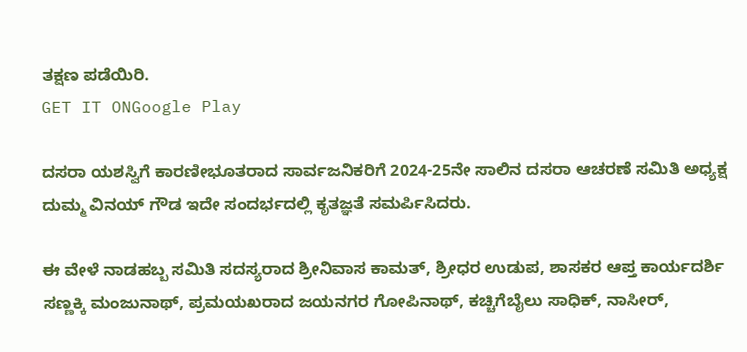ತಕ್ಷಣ ಪಡೆಯಿರಿ.
GET IT ONGoogle Play

ದಸರಾ ಯಶಸ್ವಿಗೆ ಕಾರಣೀಭೂತರಾದ ಸಾರ್ವಜನಿಕರಿಗೆ 2024-25ನೇ ಸಾಲಿನ ದಸರಾ ಆಚರಣೆ ಸಮಿತಿ ಅಧ್ಯಕ್ಷ ದುಮ್ಮ ವಿನಯ್ ಗೌಡ ಇದೇ ಸಂದರ್ಭದಲ್ಲಿ ಕೃತಜ್ಞತೆ ಸಮರ್ಪಿಸಿದರು.

ಈ ವೇಳೆ ನಾಡಹಬ್ಬ ಸಮಿತಿ ಸದಸ್ಯರಾದ ಶ್ರೀನಿವಾಸ ಕಾಮತ್, ಶ್ರೀಧರ ಉಡುಪ, ಶಾಸಕರ ಆಪ್ತ ಕಾರ್ಯದರ್ಶಿ ಸಣ್ಣಕ್ಕಿ ಮಂಜುನಾಥ್, ಪ್ರಮಯಖರಾದ ಜಯನಗರ ಗೋಪಿನಾಥ್, ಕಚ್ಚಿಗೆಬೈಲು ಸಾಧಿಕ್, ನಾಸೀರ್,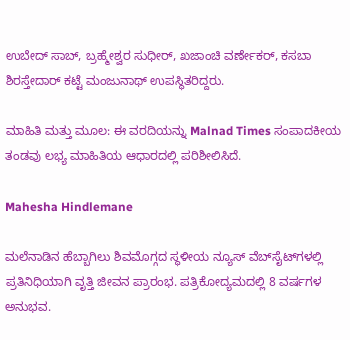ಉಬೇದ್ ಸಾಬ್, ಬ್ರಹ್ಮೇಶ್ವರ ಸುಧೀರ್, ಖಜಾಂಚಿ ವರ್ಣೇಕರ್, ಕಸಬಾ ಶಿರಸ್ತೇದಾರ್ ಕಟ್ಟೆ ಮಂಜುನಾಥ್ ಉಪಸ್ಥಿತರಿದ್ದರು.

ಮಾಹಿತಿ ಮತ್ತು ಮೂಲ: ಈ ವರದಿಯನ್ನು Malnad Times ಸಂಪಾದಕೀಯ ತಂಡವು ಲಭ್ಯ ಮಾಹಿತಿಯ ಆಧಾರದಲ್ಲಿ ಪರಿಶೀಲಿಸಿದೆ.

Mahesha Hindlemane

ಮಲೆನಾಡಿನ ಹೆಬ್ಬಾಗಿಲು ಶಿವಮೊಗ್ಗದ ಸ್ಥಳೀಯ ನ್ಯೂಸ್ ವೆಬ್‌ಸೈಟ್‌ಗಳಲ್ಲಿ ಪ್ರತಿನಿಧಿಯಾಗಿ ವೃತ್ತಿ ಜೀವನ ಪ್ರಾರಂಭ. ಪತ್ರಿಕೋದ್ಯಮದಲ್ಲಿ 8 ವರ್ಷಗಳ ಅನುಭವ.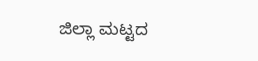ಜಿಲ್ಲಾ ಮಟ್ಟದ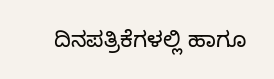ದಿನಪತ್ರಿಕೆಗಳಲ್ಲಿ ಹಾಗೂ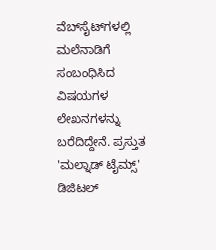ವೆಬ್‌ಸೈಟ್‌ಗಳಲ್ಲಿ ಮಲೆನಾಡಿಗೆ ಸಂಬಂಧಿಸಿದ ವಿಷಯಗಳ ಲೇಖನಗಳನ್ನು ಬರೆದಿದ್ದೇನೆ. ಪ್ರಸ್ತುತ 'ಮಲ್ನಾಡ್ ಟೈಮ್ಸ್' ಡಿಜಿಟಲ್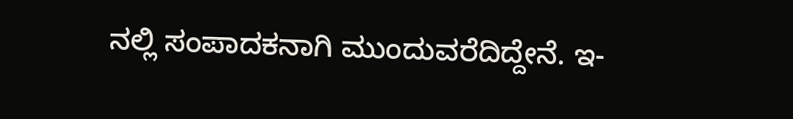ನಲ್ಲಿ ಸಂಪಾದಕನಾಗಿ ಮುಂದುವರೆದಿದ್ದೇನೆ. ಇ-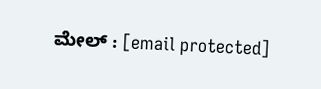ಮೇಲ್ : [email protected]